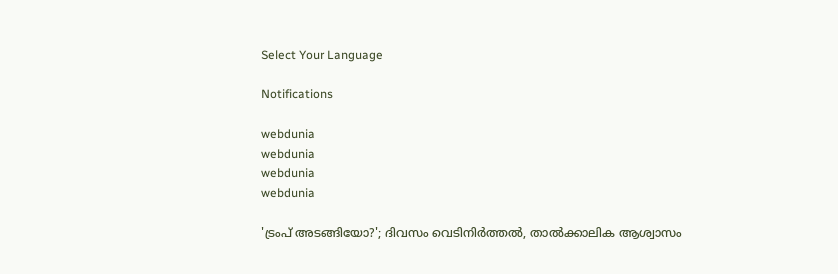Select Your Language

Notifications

webdunia
webdunia
webdunia
webdunia

'ട്രംപ് അടങ്ങിയോ?'; ദിവസം വെടിനിർത്തൽ, താൽക്കാലിക ആശ്വാസം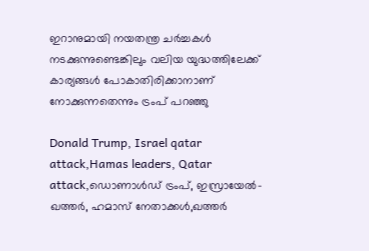ഇറാനുമായി നയതന്ത്ര ചർച്ചകൾ നടക്കുന്നുണ്ടെങ്കിലും വലിയ യുദ്ധത്തിലേക്ക് കാര്യങ്ങൾ പോകാതിരിക്കാനാണ് നോക്കുന്നതെന്നും ട്രംപ് പറഞ്ഞു

Donald Trump, Israel qatar attack,Hamas leaders, Qatar attack,ഡൊണാൾഡ് ട്രംപ്, ഇസ്രായേൽ-ഖത്തർ, ഹമാസ് നേതാക്കൾ,ഖത്തർ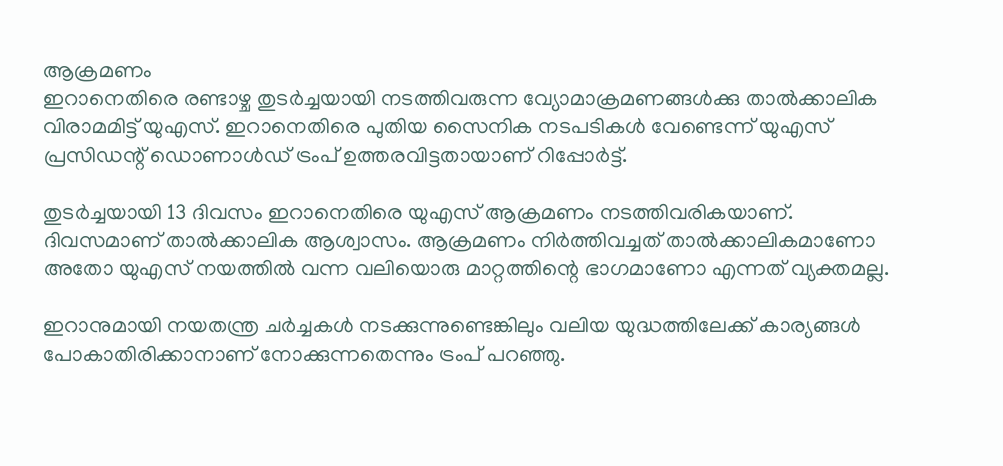ആക്രമണം
ഇറാനെതിരെ രണ്ടാഴ്ച തുടർച്ചയായി നടത്തിവരുന്ന വ്യോമാക്രമണങ്ങൾക്കു താൽക്കാലിക വിരാമമിട്ട് യുഎസ്. ഇറാനെതിരെ പുതിയ സൈനിക നടപടികൾ വേണ്ടെന്ന് യുഎസ് പ്രസിഡന്റ് ഡൊണാൾഡ് ട്രംപ് ഉത്തരവിട്ടതായാണ് റിപ്പോർട്ട്.

തുടർച്ചയായി 13 ദിവസം ഇറാനെതിരെ യുഎസ് ആക്രമണം നടത്തിവരികയാണ്. ദിവസമാണ് താൽക്കാലിക ആശ്വാസം. ആക്രമണം നിർത്തിവച്ചത് താൽക്കാലികമാണോ അതോ യുഎസ് നയത്തിൽ വന്ന വലിയൊരു മാറ്റത്തിന്റെ ഭാഗമാണോ എന്നത് വ്യക്തമല്ല.

ഇറാനുമായി നയതന്ത്ര ചർച്ചകൾ നടക്കുന്നുണ്ടെങ്കിലും വലിയ യുദ്ധത്തിലേക്ക് കാര്യങ്ങൾ പോകാതിരിക്കാനാണ് നോക്കുന്നതെന്നും ട്രംപ് പറഞ്ഞു.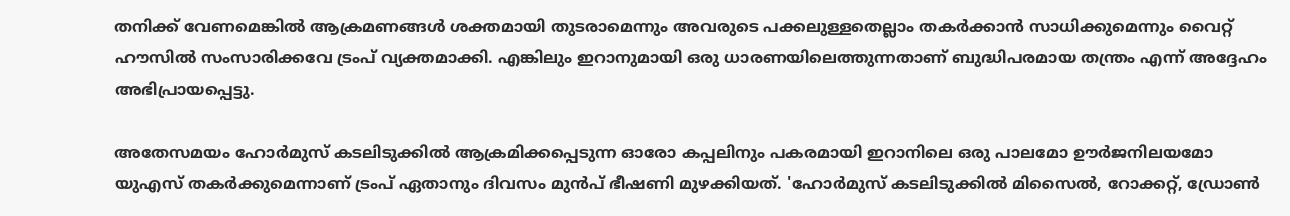തനിക്ക് വേണമെങ്കിൽ ആക്രമണങ്ങൾ ശക്തമായി തുടരാമെന്നും അവരുടെ പക്കലുള്ളതെല്ലാം തകർക്കാൻ സാധിക്കുമെന്നും വൈറ്റ് ഹൗസിൽ സംസാരിക്കവേ ട്രംപ് വ്യക്തമാക്കി. എങ്കിലും ഇറാനുമായി ഒരു ധാരണയിലെത്തുന്നതാണ് ബുദ്ധിപരമായ തന്ത്രം എന്ന് അദ്ദേഹം അഭിപ്രായപ്പെട്ടു.

അതേസമയം ഹോർമുസ് കടലിടുക്കിൽ ആക്രമിക്കപ്പെടുന്ന ഓരോ കപ്പലിനും പകരമായി ഇറാനിലെ ഒരു പാലമോ ഊർജനിലയമോ യുഎസ് തകർക്കുമെന്നാണ് ട്രംപ് ഏതാനും ദിവസം മുൻപ് ഭീഷണി മുഴക്കിയത്. 'ഹോർമുസ് കടലിടുക്കിൽ മിസൈൽ, റോക്കറ്റ്, ഡ്രോൺ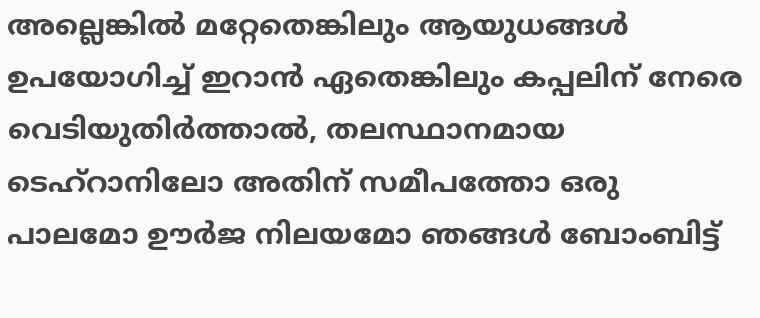അല്ലെങ്കിൽ മറ്റേതെങ്കിലും ആയുധങ്ങൾ ഉപയോഗിച്ച് ഇറാൻ ഏതെങ്കിലും കപ്പലിന് നേരെ വെടിയുതിർത്താൽ, തലസ്ഥാനമായ ടെഹ്റാനിലോ അതിന് സമീപത്തോ ഒരു പാലമോ ഊർജ നിലയമോ ഞങ്ങൾ ബോംബിട്ട്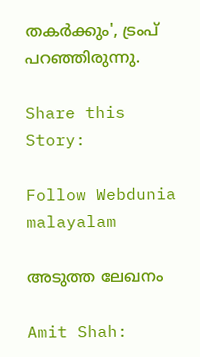തകർക്കും', ട്രംപ് പറഞ്ഞിരുന്നു.

Share this Story:

Follow Webdunia malayalam

അടുത്ത ലേഖനം

Amit Shah: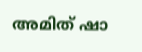അമിത് ഷാ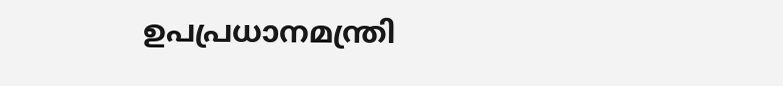ഉപപ്രധാനമന്ത്രി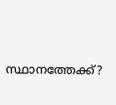സ്ഥാനത്തേക്ക്?